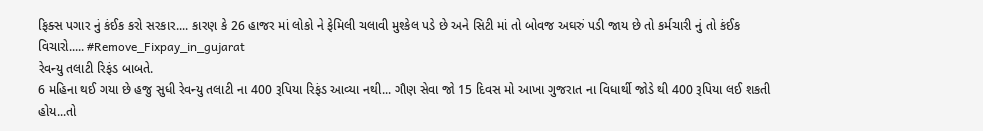ફિક્સ પગાર નું કંઈક કરો સરકાર.... કારણ કે 26 હાજર માં લોકો ને ફેમિલી ચલાવી મુશ્કેલ પડે છે અને સિટી માં તો બોવજ અઘરું પડી જાય છે તો કર્મચારી નું તો કંઈક વિચારો..... #Remove_Fixpay_in_gujarat
રેવન્યુ તલાટી રિફંડ બાબતે.
6 મહિના થઈ ગયા છે હજુ સુધી રેવન્યુ તલાટી ના 400 રૂપિયા રિફંડ આવ્યા નથી... ગૌણ સેવા જો 15 દિવસ મો આખા ગુજરાત ના વિધાર્થી જોડે થી 400 રૂપિયા લઈ શકતી હોય...તો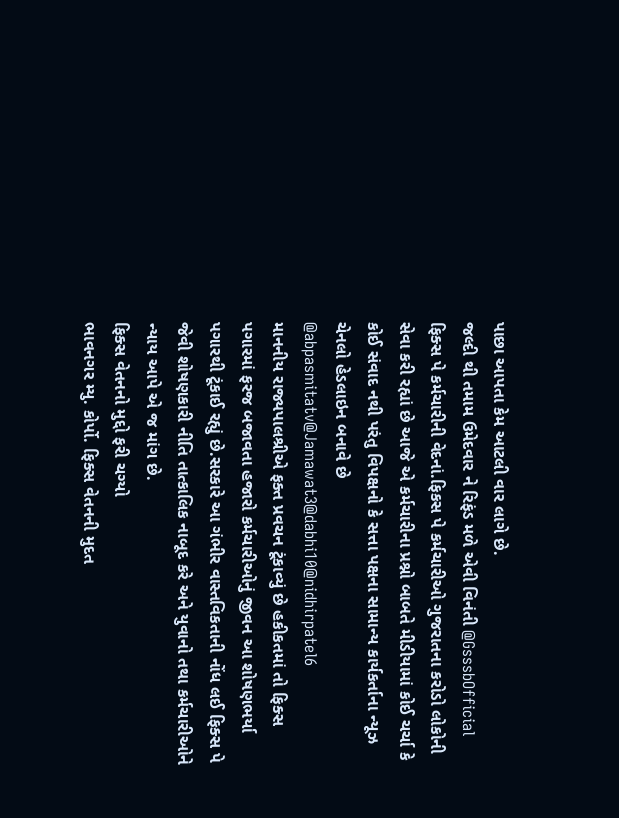પાછા આપતા કેમ આટલી વાર લાગે છે.
જલ્દી થી તમામ ઉમેદવાર ને રિફંડ મળે એવી વિનંતી @GsssbOfficial
ફિક્સ પે કર્મચારીની વેદનાં.ફિકસ પે કર્મચારીઓ ગુજરાતના કરોડો લોકોની સેવા કરી રહ્યાં છે આજે એ કર્મચારીના પ્રશ્નો બાબતે મીડીયામાં કોઈ ચર્ચા કે કોઈ સંવાદ નથી પરંતુ વિપક્ષનો કે સત્તા પક્ષના સામાન્ય કાર્યકર્તાના ન્યૂઝ ચેનલો હેડલાઇન બનાવે છે @abpasmitatv@Jamawat3@dabhi10@nidhirpatel6
માનનીય રાજ્યપાલશ્રીએ ફક્ત પ્રવચન ટૂંકાવ્યું છે હકીકતમાં તો ફિક્સ પગારમાં ફરજ બજાવતા હજારો કર્મચારીઓનું જીવન આ શોષણભર્યા પગારથી ટૂંકાઈ રહ્યું છે.સરકારે આ ગંભીર વાસ્તવિકતાની નોંધ લઈ ફિક્સ પે જેવી શોષણકારી નીતિ તાત્કાલિક નાબૂદ કરે અને યુવાનો તથા કર્મચારીઓને ન્યાય આપે એ જ માંગ છે.
ફિક્સ વેતનનો મુદ્દો ફરી ચગ્યો
ભાવનગર મ્યુ. કોર્પો. ફિક્સ વેતનની મુદત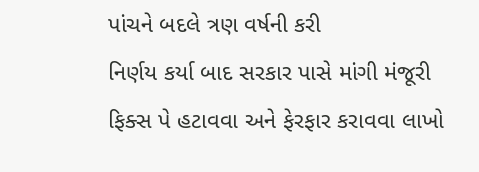પાંચને બદલે ત્રણ વર્ષની કરી
નિર્ણય કર્યા બાદ સરકાર પાસે માંગી મંજૂરી
ફિક્સ પે હટાવવા અને ફેરફાર કરાવવા લાખો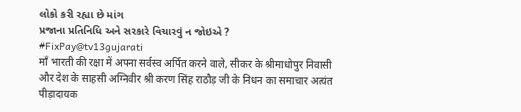લોકો કરી રહ્યા છે માંગ
પ્રજાના પ્રતિનિધિ અને સરકારે વિચારવું ન જોઇએ ?
#FixPay@tv13gujarati
माँ भारती की रक्षा में अपना सर्वस्व अर्पित करने वाले, सीकर के श्रीमाधोपुर निवासी और देश के साहसी अग्निवीर श्री करण सिंह राठौड़ जी के निधन का समाचार अत्यंत पीड़ादायक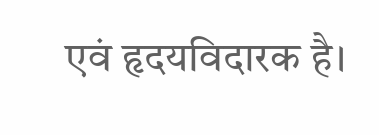एवं हृदयविदारक है।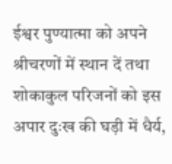ईश्वर पुण्यात्मा को अपने श्रीचरणों में स्थान दें तथा शोकाकुल परिजनों को इस अपार दुःख की घड़ी में धैर्य,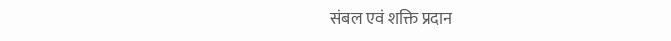संबल एवं शक्ति प्रदान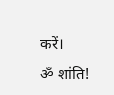करें।
ॐ शांति!